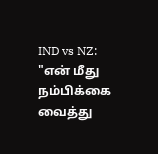IND vs NZ: "என் மீது நம்பிக்கை வைத்து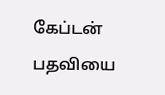கேப்டன் பதவியை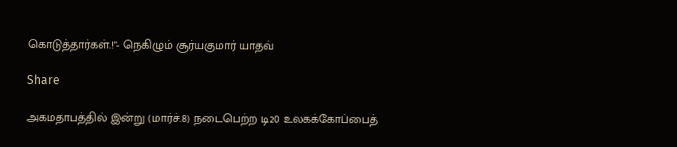கொடுத்தார்கள்.!"- நெகிழும் சூர்யகுமார் யாதவ்

Share

அகமதாபத்தில் இன்று (மார்ச்.8) நடைபெற்ற டி20 உலகக்கோப்பைத்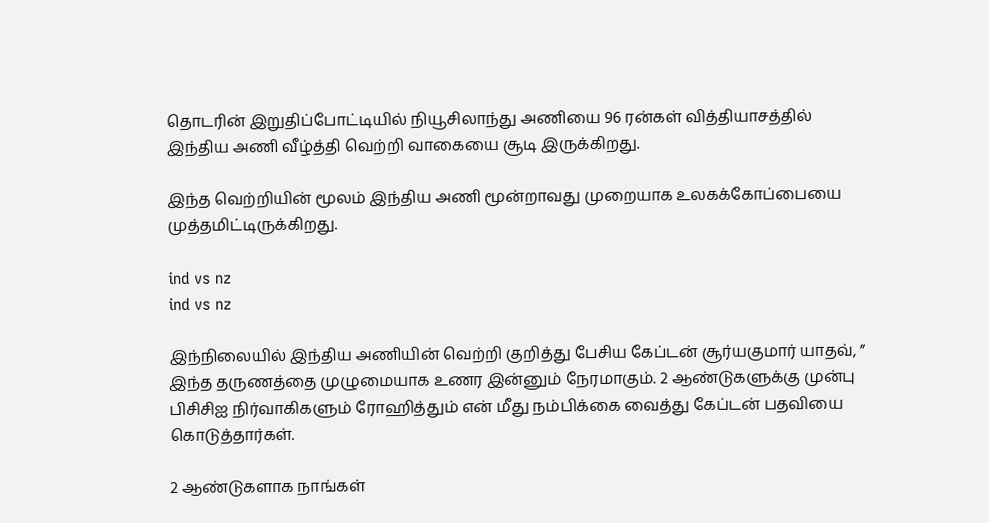தொடரின் இறுதிப்போட்டியில் நியூசிலாந்து அணியை 96 ரன்கள் வித்தியாசத்தில் இந்திய அணி வீழ்த்தி வெற்றி வாகையை சூடி இருக்கிறது.

இந்த வெற்றியின் மூலம் இந்திய அணி மூன்றாவது முறையாக உலகக்கோப்பையை முத்தமிட்டிருக்கிறது.

ind vs nz
ind vs nz

இந்நிலையில் இந்திய அணியின் வெற்றி குறித்து பேசிய கேப்டன் சூர்யகுமார் யாதவ், ” இந்த தருணத்தை முழுமையாக உணர இன்னும் நேரமாகும். 2 ஆண்டுகளுக்கு முன்பு பிசிசிஐ நிர்வாகிகளும் ரோஹித்தும் என் மீது நம்பிக்கை வைத்து கேப்டன் பதவியை கொடுத்தார்கள்.

2 ஆண்டுகளாக நாங்கள்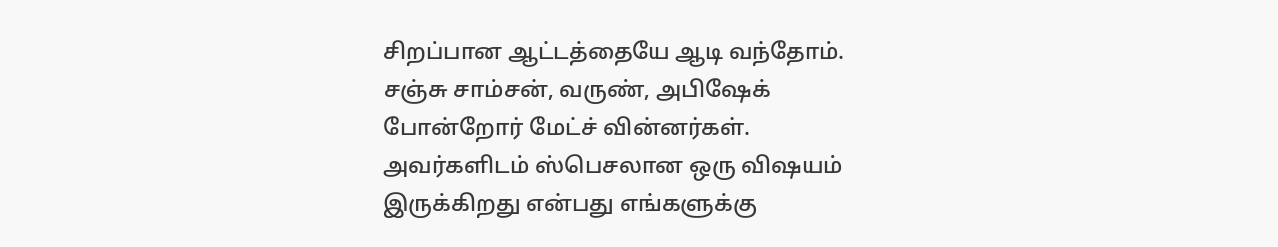சிறப்பான ஆட்டத்தையே ஆடி வந்தோம். சஞ்சு சாம்சன், வருண், அபிஷேக் போன்றோர் மேட்ச் வின்னர்கள். அவர்களிடம் ஸ்பெசலான ஒரு விஷயம் இருக்கிறது என்பது எங்களுக்கு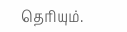தெரியும்.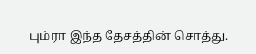பும்ரா இந்த தேசத்தின் சொத்து.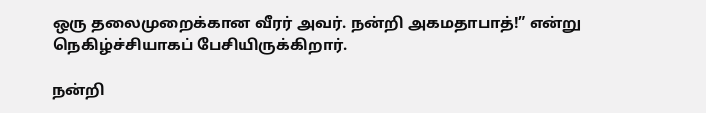ஒரு தலைமுறைக்கான வீரர் அவர். நன்றி அகமதாபாத்!” என்று நெகிழ்ச்சியாகப் பேசியிருக்கிறார்.

நன்றி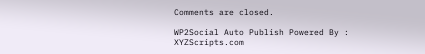Comments are closed.

WP2Social Auto Publish Powered By : XYZScripts.com